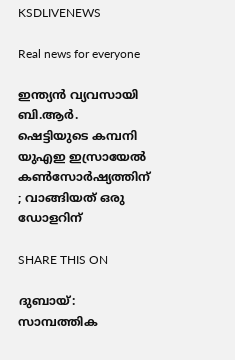KSDLIVENEWS

Real news for everyone

ഇന്ത്യൻ വ്യവസായി ബി.ആർ. ഷെട്ടിയുടെ കമ്പനി യുഎഇ ഇസ്രായേൽ കൺസോർഷ്യത്തിന് ; വാങ്ങിയത് ഒരു ഡോളറിന്

SHARE THIS ON

ദുബായ്: സാമ്പത്തിക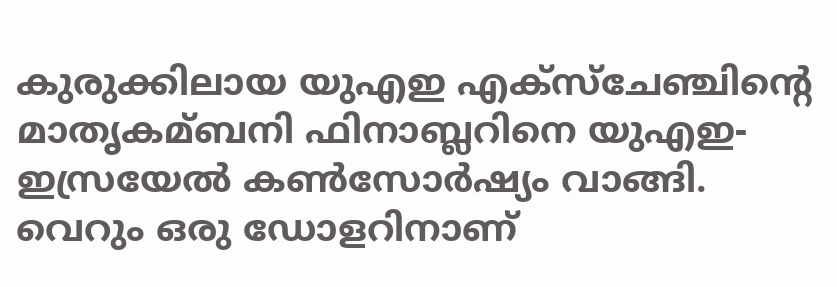കുരുക്കിലായ യുഎഇ എക്സ്ചേഞ്ചിന്റെ മാതൃകമ്ബനി ഫിനാബ്ലറിനെ യുഎഇ-ഇസ്രയേല്‍ കണ്‍സോര്‍ഷ്യം വാങ്ങി. വെറും ഒരു ഡോളറിനാണ്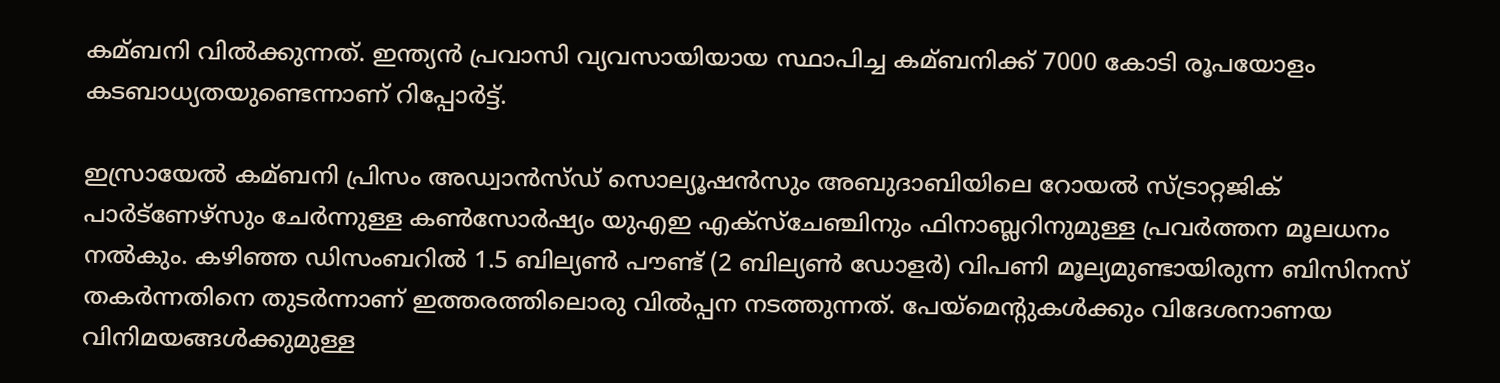കമ്ബനി വില്‍ക്കുന്നത്. ഇന്ത്യന്‍ പ്രവാസി വ്യവസായിയായ സ്ഥാപിച്ച കമ്ബനിക്ക് 7000 കോടി രൂപയോളം കടബാധ്യതയുണ്ടെന്നാണ് റിപ്പോര്‍ട്ട്.

ഇസ്രായേല്‍ കമ്ബനി പ്രിസം അഡ്വാന്‍സ്‍ഡ് സൊല്യൂഷന്‍സും അബുദാബിയിലെ റോയല്‍ സ്ട്രാറ്റജിക് പാര്‍ട്ണേഴ്‍സും ചേര്‍ന്നുള്ള കണ്‍സോര്‍ഷ്യം യുഎഇ എക്സ്ചേഞ്ചിനും ഫിനാബ്ലറിനുമുള്ള പ്രവര്‍ത്തന മൂലധനം നല്‍കും. കഴിഞ്ഞ ഡിസംബറില്‍ 1.5 ബില്യണ്‍ പൗണ്ട് (2 ബില്യണ്‍ ഡോളര്‍) വിപണി മൂല്യമുണ്ടായിരുന്ന ബിസിനസ് തകര്‍ന്നതിനെ തുടര്‍ന്നാണ് ഇത്തരത്തിലൊരു വില്‍പ്പന നടത്തുന്നത്. പേയ്‌മെന്റുകള്‍ക്കും വിദേശനാണയ വിനിമയങ്ങള്‍ക്കുമുള്ള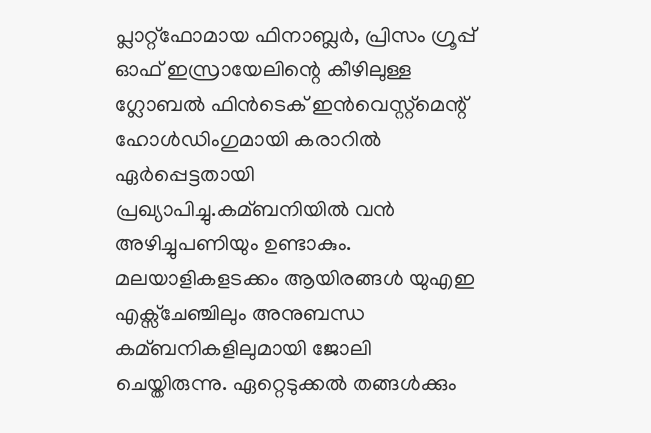പ്ലാറ്റ്ഫോമായ ഫിനാബ്ലര്‍, പ്രിസം ഗ്രൂപ്പ് ഓഫ് ഇസ്രായേലിന്റെ കീഴിലുള്ള ഗ്ലോബല്‍ ഫിന്‍ടെക് ഇന്‍വെസ്റ്റ്‌മെന്റ് ഹോള്‍ഡിംഗുമായി കരാറില്‍ ഏര്‍പ്പെട്ടതായി പ്രഖ്യാപിച്ചു.കമ്ബനിയില്‍ വന്‍ അഴിച്ചുപണിയും ഉണ്ടാകും. മലയാളികളടക്കം ആയിരങ്ങള്‍ യുഎഇ എക്സ്ചേഞ്ചിലും അനുബന്ധ കമ്ബനികളിലുമായി ജോലി ചെയ്തിരുന്നു. ഏറ്റെടുക്കല്‍ തങ്ങള്‍ക്കും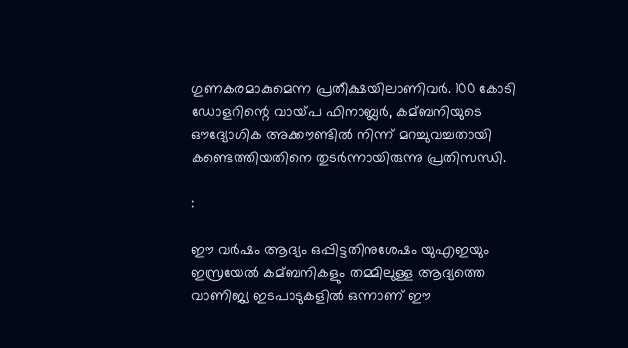ഗുണകരമാകുമെന്ന പ്രതീക്ഷയിലാണിവര്‍. 100 കോടി ഡോളറിന്റെ വായ്‍പ ഫിനാബ്ലര്‍, കമ്ബനിയുടെ ഔദ്യോഗിക അക്കൗണ്ടില്‍ നിന്ന് മറച്ചുവച്ചതായി കണ്ടെത്തിയതിനെ തുടര്‍ന്നായിരുന്നു പ്രതിസന്ധി.

:

ഈ വര്‍ഷം ആദ്യം ഒപ്പിട്ടതിനുശേഷം യുഎഇയും ഇസ്രയേല്‍ കമ്ബനികളും തമ്മിലുള്ള ആദ്യത്തെ വാണിജ്യ ഇടപാടുകളില്‍ ഒന്നാണ് ഈ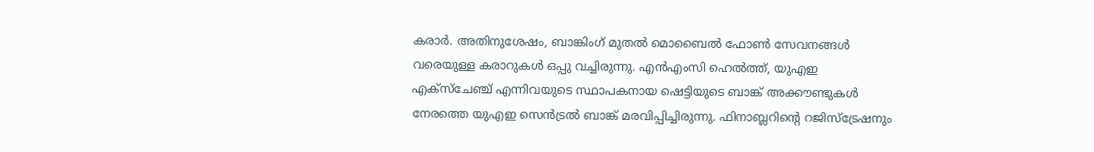കരാര്‍. അതിനുശേഷം, ബാങ്കിംഗ് മുതല്‍ മൊബൈല്‍ ഫോണ്‍ സേവനങ്ങള്‍ വരെയുള്ള കരാറുകള്‍ ഒപ്പു വച്ചിരുന്നു. എന്‍എംസി ഹെല്‍ത്ത്, യുഎഇ എക്‌സ്‌ചേഞ്ച് എന്നിവയുടെ സ്ഥാപകനായ ഷെട്ടിയുടെ ബാങ്ക് അക്കൗണ്ടുകള്‍ നേരത്തെ യുഎഇ സെന്‍ട്രല്‍ ബാങ്ക് മരവിപ്പിച്ചിരുന്നു. ഫിനാബ്ലറിന്റെ റജിസ്ട്രേഷനും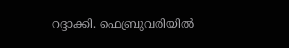റദ്ദാക്കി. ഫെബ്രുവരിയില്‍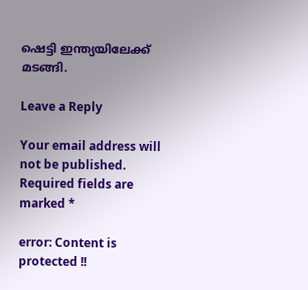ഷെട്ടി ഇന്ത്യയിലേക്ക് മടങ്ങി.

Leave a Reply

Your email address will not be published. Required fields are marked *

error: Content is protected !!